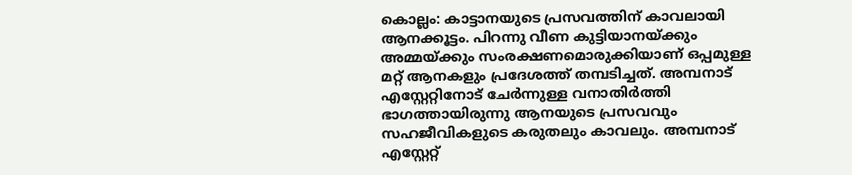കൊല്ലം: കാട്ടാനയുടെ പ്രസവത്തിന് കാവലായി ആനക്കൂട്ടം. പിറന്നു വീണ കുട്ടിയാനയ്ക്കും അമ്മയ്ക്കും സംരക്ഷണമൊരുക്കിയാണ് ഒപ്പമുള്ള മറ്റ് ആനകളും പ്രദേശത്ത് തമ്പടിച്ചത്. അമ്പനാട് എസ്റ്റേറ്റിനോട് ചേർന്നുള്ള വനാതിർത്തി ഭാഗത്തായിരുന്നു ആനയുടെ പ്രസവവും സഹജീവികളുടെ കരുതലും കാവലും. അമ്പനാട് എസ്റ്റേറ്റ്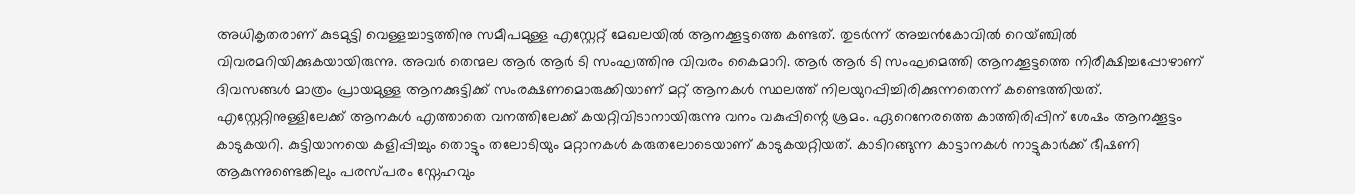അധികൃതരാണ് കുടമുട്ടി വെള്ളച്ചാട്ടത്തിനു സമീപമുള്ള എസ്റ്റേറ്റ് മേഖലയിൽ ആനക്കൂട്ടത്തെ കണ്ടത്. തുടർന്ന് അച്ചൻകോവിൽ റെയ്ഞ്ചിൽ വിവരമറിയിക്കുകയായിരുന്നു. അവർ തെന്മല ആർ ആർ ടി സംഘത്തിനു വിവരം കൈമാറി. ആർ ആർ ടി സംഘമെത്തി ആനക്കൂട്ടത്തെ നിരീക്ഷിച്ചപ്പോഴാണ് ദിവസങ്ങൾ മാത്രം പ്രായമുള്ള ആനക്കുട്ടിക്ക് സംരക്ഷണമൊരുക്കിയാണ് മറ്റ് ആനകൾ സ്ഥലത്ത് നിലയുറപ്പിച്ചിരിക്കുന്നതെന്ന് കണ്ടെത്തിയത്.
എസ്റ്റേറ്റിനുള്ളിലേക്ക് ആനകൾ എത്താതെ വനത്തിലേക്ക് കയറ്റിവിടാനായിരുന്നു വനം വകുപ്പിന്റെ ശ്രമം. ഏറെനേരത്തെ കാത്തിരിപ്പിന് ശേഷം ആനക്കൂട്ടം കാടുകയറി. കുട്ടിയാനയെ കളിപ്പിച്ചും തൊട്ടും തലോടിയും മറ്റാനകൾ കരുതലോടെയാണ് കാടുകയറ്റിയത്. കാടിറങ്ങുന്ന കാട്ടാനകൾ നാട്ടുകാർക്ക് ഭീഷണി ആകുന്നുണ്ടെങ്കിലും പരസ്പരം സ്നേഹവും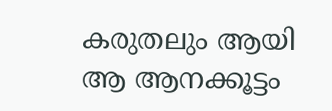കരുതലും ആയി ആ ആനക്കൂട്ടം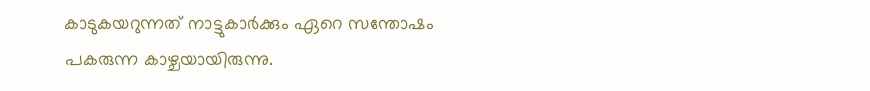കാടുകയറുന്നത് നാട്ടുകാർക്കും ഏറെ സന്തോഷം പകരുന്ന കാഴ്ചയായിരുന്നു.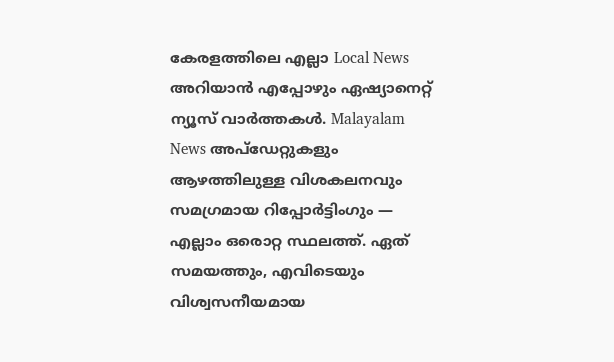കേരളത്തിലെ എല്ലാ Local News അറിയാൻ എപ്പോഴും ഏഷ്യാനെറ്റ് ന്യൂസ് വാർത്തകൾ. Malayalam News അപ്ഡേറ്റുകളും ആഴത്തിലുള്ള വിശകലനവും സമഗ്രമായ റിപ്പോർട്ടിംഗും — എല്ലാം ഒരൊറ്റ സ്ഥലത്ത്. ഏത് സമയത്തും, എവിടെയും വിശ്വസനീയമായ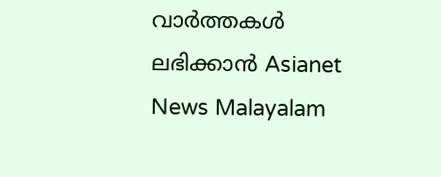വാർത്തകൾ ലഭിക്കാൻ Asianet News Malayalam